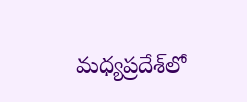మధ్యప్రదేశ్‌లో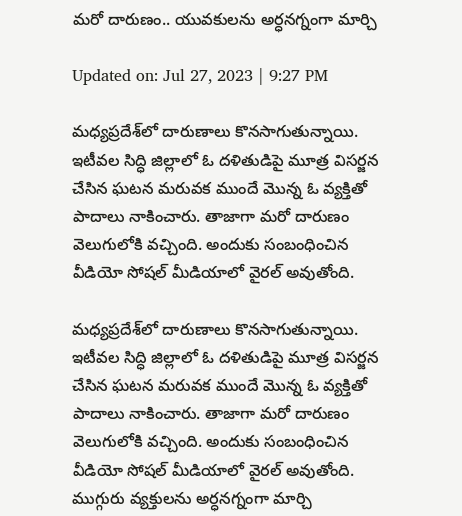మరో దారుణం.. యువకులను అర్ధనగ్నంగా మార్చి

Updated on: Jul 27, 2023 | 9:27 PM

మధ్యప్రదేశ్‌లో దారుణాలు కొనసాగుతున్నాయి. ఇటీవల సిద్ధి జిల్లాలో ఓ దళితుడిపై మూత్ర విసర్జన చేసిన ఘటన మరువక ముందే మొన్న ఓ వ్యక్తితో పాదాలు నాకించారు. తాజాగా మరో దారుణం వెలుగులోకి వచ్చింది. అందుకు సంబంధించిన వీడియో సోషల్ మీడియాలో వైరల్ అవుతోంది.

మధ్యప్రదేశ్‌లో దారుణాలు కొనసాగుతున్నాయి. ఇటీవల సిద్ధి జిల్లాలో ఓ దళితుడిపై మూత్ర విసర్జన చేసిన ఘటన మరువక ముందే మొన్న ఓ వ్యక్తితో పాదాలు నాకించారు. తాజాగా మరో దారుణం వెలుగులోకి వచ్చింది. అందుకు సంబంధించిన వీడియో సోషల్ మీడియాలో వైరల్ అవుతోంది. ముగ్గురు వ్యక్తులను అర్ధనగ్నంగా మార్చి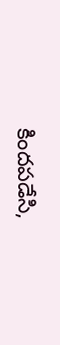కిందపడేసి,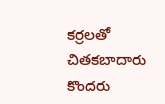కర్రలతో చితకబాదారు కొందరు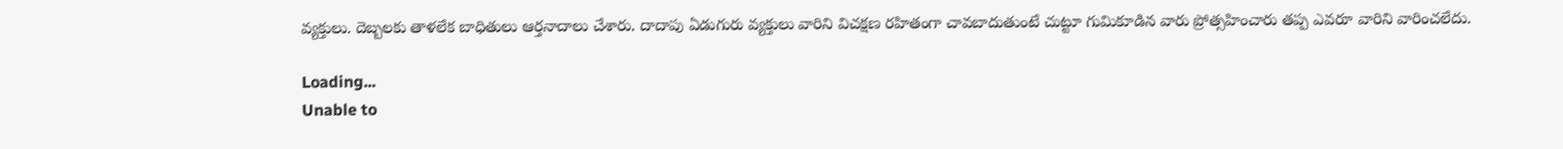వ్యక్తులు. దెబ్బలకు తాళలేక బాధితులు ఆర్తనాదాలు చేశారు. దాదాపు ఏడుగురు వ్యక్తులు వారిని విచక్షణ రహితంగా చావబాదుతుంటే చుట్టూ గుమికూడిన వారు ప్రోత్సహించారు తప్ప ఎవరూ వారిని వారించలేదు.

Loading...
Unable to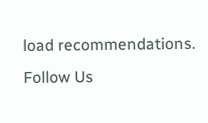load recommendations.
Follow Us